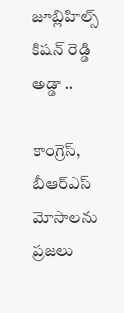జూబ్లిహిల్స్ కిషన్ రెడ్డి అడ్డా ..

కాంగ్రెస్‌, బీఆర్ఎస్ మోసాల‌ను ప్ర‌జ‌లు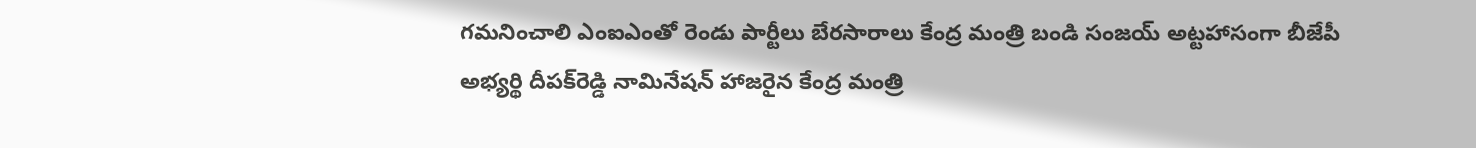గ‌మ‌నించాలి ఎంఐఎంతో రెండు పార్టీలు బేర‌సారాలు కేంద్ర మంత్రి బండి సంజ‌య్‌ అట్ట‌హాసంగా బీజేపీ అభ్య‌ర్థి దీప‌క్‌రెడ్డి నామినేష‌న్‌ హాజ‌రైన కేంద్ర మంత్రి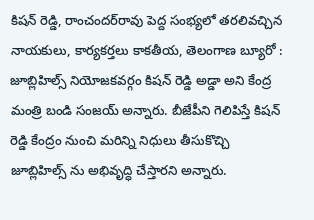కిష‌న్ రెడ్డి, రాంచంద‌ర్‌రావు పెద్ద సంభ్య‌లో త‌ర‌లివ‌చ్చిన నాయ‌కులు, కార్య‌క‌ర్త‌లు కాక‌తీయ‌, తెలంగాణ బ్యూరో : జూబ్లిహిల్స్ నియోజ‌క‌వ‌ర్గం కిషన్ రెడ్డి అడ్డా అని కేంద్ర మంత్రి బండి సంజ‌య్ అన్నారు. బీజేపీని గెలిపిస్తే కిష‌న్ రెడ్డి కేంద్రం నుంచి మ‌రిన్ని నిధులు తీసుకొచ్చి జూబ్లిహిల్స్ ను అభివృద్ధి చేస్తార‌ని అన్నారు.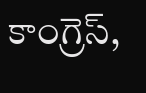కాంగ్రెస్,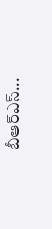బీఆర్ఎస్...